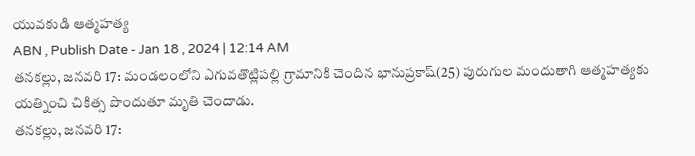యువకుడి ఆత్మహత్య
ABN , Publish Date - Jan 18 , 2024 | 12:14 AM
తనకల్లు, జనవరి 17: మండలంలోని ఎగువతొట్లిపల్లి గ్రామానికి చెందిన భానుప్రకాష్(25) పురుగుల మందుతాగి ఆత్మహత్యకు యత్నించి చికిత్స పొందుతూ మృతి చెందాడు.
తనకల్లు, జనవరి 17: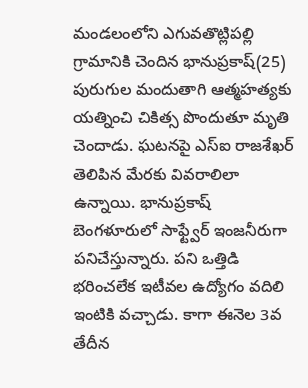మండలంలోని ఎగువతొట్లిపల్లి గ్రామానికి చెందిన భానుప్రకాష్(25) పురుగుల మందుతాగి ఆత్మహత్యకు యత్నించి చికిత్స పొందుతూ మృతి చెందాడు. ఘటనపై ఎస్ఐ రాజశేఖర్ తెలిపిన మేరకు వివరాలిలా ఉన్నాయి. భానుప్రకాష్ బెంగళూరులో సాఫ్ట్వేర్ ఇంజనీరుగా పనిచేస్తున్నారు. పని ఒత్తిడి భరించలేక ఇటీవల ఉద్యోగం వదిలి ఇంటికి వచ్చాడు. కాగా ఈనెల 3వ తేదీన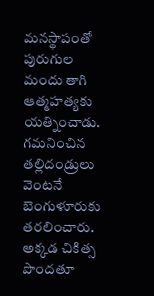మనస్థాపంతో పురుగుల మందు తాగి ఆత్మహత్యకు యత్నించాడు. గమనించిన తల్లిదండ్రులు వెంటనే బెంగుళూరుకు తరలించారు. అక్కడ చికిత్స పొందతూ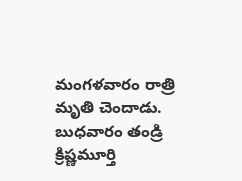మంగళవారం రాత్రి మృతి చెందాడు. బుధవారం తండ్రి క్రిష్ణమూర్తి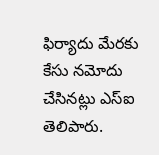ఫిర్యాదు మేరకు కేసు నమోదు చేసినట్లు ఎస్ఐ తెలిపారు.